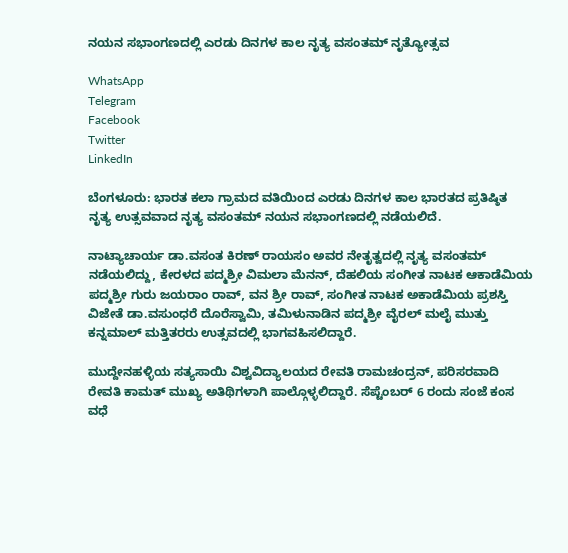ನಯನ ಸಭಾಂಗಣದಲ್ಲಿ ಎರಡು ದಿನಗಳ ಕಾಲ ನೃತ್ಯ ವಸಂತಮ್ ನೃತ್ಯೋತ್ಸವ

WhatsApp
Telegram
Facebook
Twitter
LinkedIn

ಬೆಂಗಳೂರು: ಭಾರತ ಕಲಾ ಗ್ರಾಮದ ವತಿಯಿಂದ ಎರಡು ದಿನಗಳ ಕಾಲ ಭಾರತದ ಪ್ರತಿಷ್ಠಿತ ನೃತ್ಯ ಉತ್ಸವವಾದ ನೃತ್ಯ ವಸಂತಮ್ ನಯನ ಸಭಾಂಗಣದಲ್ಲಿ ನಡೆಯಲಿದೆ.

ನಾಟ್ಯಾಚಾರ್ಯ ಡಾ.ವಸಂತ ಕಿರಣ್ ರಾಯಸಂ ಅವರ ನೇತೃತ್ವದಲ್ಲಿ ನೃತ್ಯ ವಸಂತಮ್ ನಡೆಯಲಿದ್ದು, ಕೇರಳದ ಪದ್ಮಶ್ರೀ ವಿಮಲಾ ಮೆನನ್, ದೆಹಲಿಯ ಸಂಗೀತ ನಾಟಕ ಆಕಾಡೆಮಿಯ ಪದ್ಮಶ್ರೀ ಗುರು ಜಯರಾಂ ರಾವ್, ವನ ಶ್ರೀ ರಾವ್, ಸಂಗೀತ ನಾಟಕ ಅಕಾಡೆಮಿಯ ಪ್ರಶಸ್ತಿ ವಿಜೇತೆ ಡಾ.ವಸುಂಧರೆ ದೊರೆಸ್ವಾಮಿ, ತಮಿಳುನಾಡಿನ ಪದ್ಮಶ್ರೀ ವೈರಲ್ ಮಲೈ ಮುತ್ತು ಕನ್ನಮಾಲ್ ಮತ್ತಿತರರು ಉತ್ಸವದಲ್ಲಿ ಭಾಗವಹಿಸಲಿದ್ದಾರೆ.

ಮುದ್ದೇನಹಳ್ಳಿಯ ಸತ್ಯಸಾಯಿ ವಿಶ್ವವಿದ್ಯಾಲಯದ ರೇವತಿ ರಾಮಚಂದ್ರನ್, ಪರಿಸರವಾದಿ ರೇವತಿ ಕಾಮತ್ ಮುಖ್ಯ ಅತಿಥಿಗಳಾಗಿ ಪಾಲ್ಗೊಳ್ಳಲಿದ್ದಾರೆ. ಸೆಪ್ಟೆಂಬರ್ 6 ರಂದು ಸಂಜೆ ಕಂಸ ವಧೆ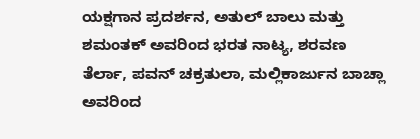ಯಕ್ಷಗಾನ ಪ್ರದರ್ಶನ, ಅತುಲ್ ಬಾಲು ಮತ್ತು ಶಮಂತಕ್ ಅವರಿಂದ ಭರತ ನಾಟ್ಯ, ಶರವಣ ತೆರ್ಲಾ, ಪವನ್ ಚಕ್ರತುಲಾ, ಮಲ್ಲಿಕಾರ್ಜುನ ಬಾಚ್ಲಾ ಅವರಿಂದ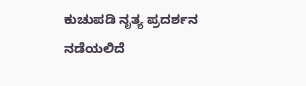ಕುಚುಪಡಿ ನೃತ್ಯ ಪ್ರದರ್ಶನ ನಡೆಯಲಿದೆ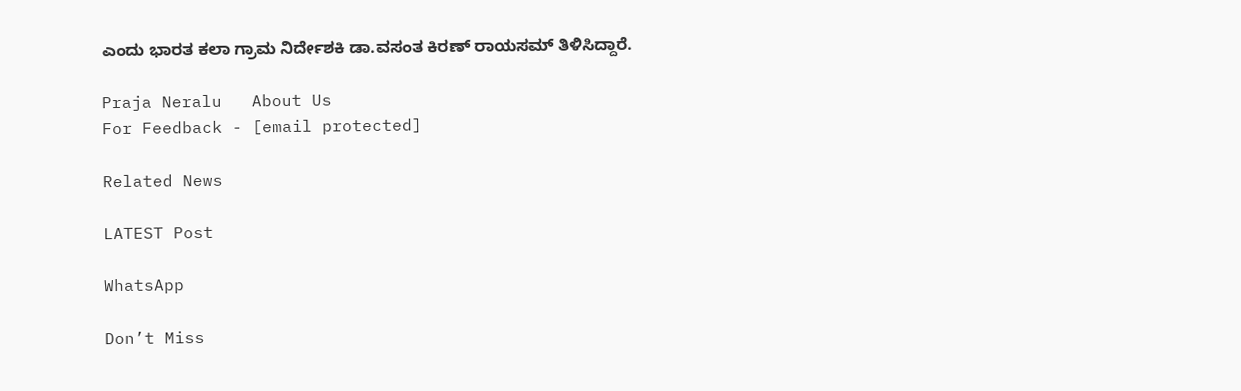ಎಂದು ಭಾರತ ಕಲಾ ಗ್ರಾಮ ನಿರ್ದೇಶಕಿ ಡಾ.ವಸಂತ ಕಿರಣ್ ರಾಯಸಮ್ ತಿಳಿಸಿದ್ದಾರೆ.

Praja Neralu   About Us
For Feedback - [email protected]

Related News

LATEST Post

WhatsApp

Don’t Miss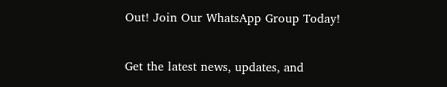Out! Join Our WhatsApp Group Today!

Get the latest news, updates, and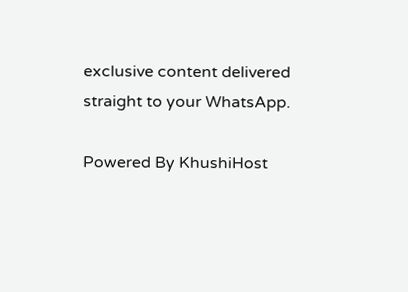exclusive content delivered straight to your WhatsApp.

Powered By KhushiHost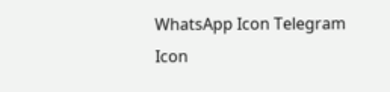WhatsApp Icon Telegram Icon